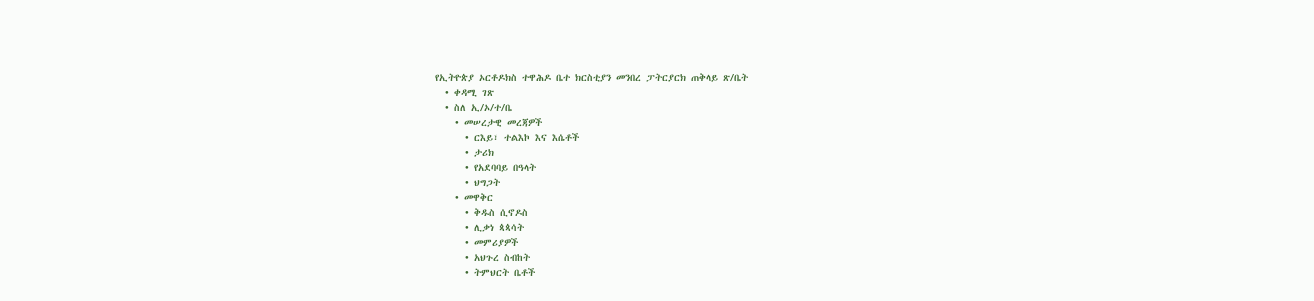የኢትዮጵያ ኦርቶዶክስ ተዋሕዶ ቤተ ክርስቲያን መንበረ ፓትርያርክ ጠቅላይ ጽ/ቤት
  • ቀዳሚ ገጽ
  • ስለ ኢ/ኦ/ተ/ቤ
    • መሠረታዊ መረጃዎች
      • ርእይ፣ ተልእኮ እና እሴቶች
      • ታሪክ
      • የአደባባይ በዓላት
      • ህግጋት
    • መዋቅር
      • ቅዱስ ሲኖዶስ
      • ሊቃነ ጳጳሳት
      • መምሪያዎች
      • አህጉረ ስብከት
      • ትምህርት ቤቶች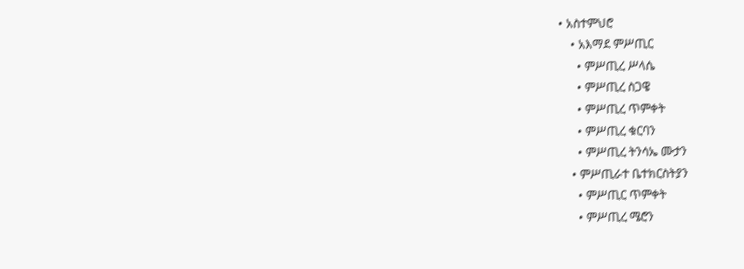• አስተምህሮ
    • አእማደ ምሥጢር
      • ምሥጢረ ሥላሴ
      • ምሥጢረ ስጋዌ
      • ምሥጢረ ጥምቀት
      • ምሥጢረ ቁርባን
      • ምሥጢረ ትንሳኤ ሙታን
    • ምሥጢራተ ቤተክርስትያን
      • ምሥጢር ጥምቀት
      • ምሥጢረ ሜሮን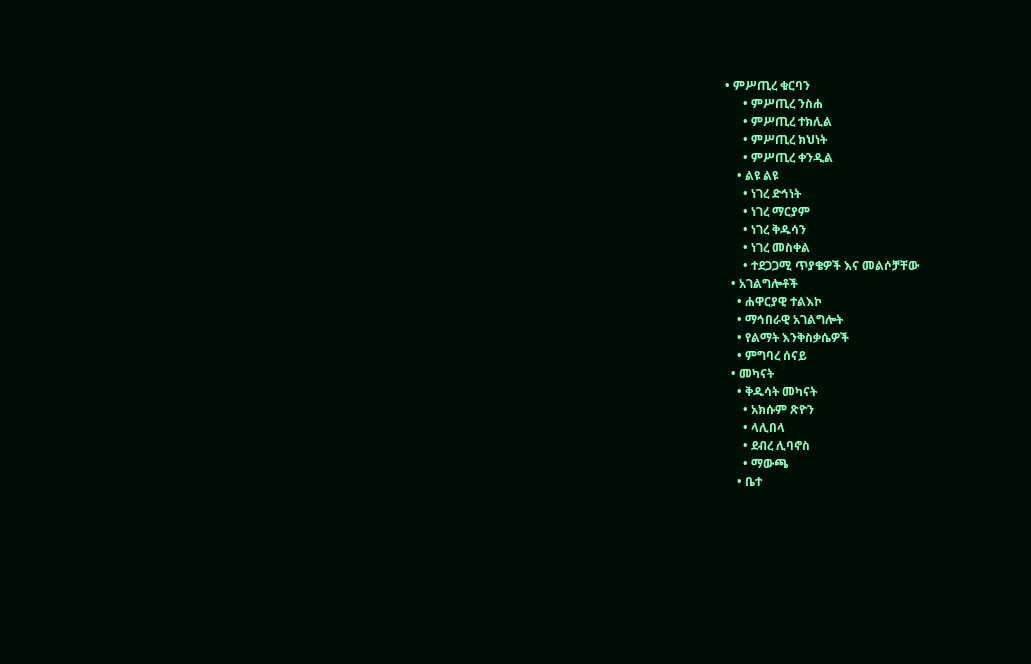• ምሥጢረ ቁርባን
      • ምሥጢረ ንስሐ
      • ምሥጢረ ተክሊል
      • ምሥጢረ ክህነት
      • ምሥጢረ ቀንዲል
    • ልዩ ልዩ
      • ነገረ ድኅነት
      • ነገረ ማርያም
      • ነገረ ቅዱሳን
      • ነገረ መስቀል
      • ተደጋጋሚ ጥያቄዎች እና መልሶቻቸው
  • አገልግሎቶች
    • ሐዋርያዊ ተልእኮ
    • ማኅበራዊ አገልግሎት
    • የልማት እንቅስቃሴዎች
    • ምግባረ ሰናይ
  • መካናት
    • ቅዱሳት መካናት
      • አክሱም ጽዮን
      • ላሊበላ
      • ደብረ ሊባኖስ
      • ማውጫ
    • ቤተ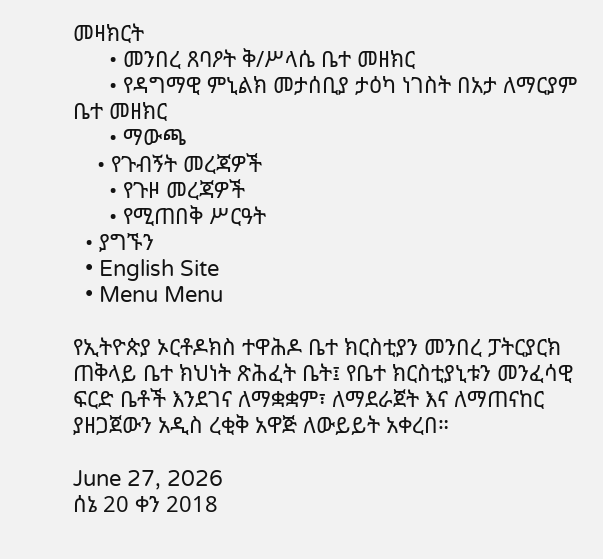መዛክርት
      • መንበረ ጸባዖት ቅ/ሥላሴ ቤተ መዘክር
      • የዳግማዊ ምኒልክ መታሰቢያ ታዕካ ነገስት በአታ ለማርያም ቤተ መዘክር
      • ማውጫ
    • የጉብኝት መረጃዎች
      • የጉዞ መረጃዎች
      • የሚጠበቅ ሥርዓት
  • ያግኙን
  • English Site
  • Menu Menu

የኢትዮጵያ ኦርቶዶክስ ተዋሕዶ ቤተ ክርስቲያን መንበረ ፓትርያርክ ጠቅላይ ቤተ ክህነት ጽሕፈት ቤት፤ የቤተ ክርስቲያኒቱን መንፈሳዊ ፍርድ ቤቶች እንደገና ለማቋቋም፣ ለማደራጀት እና ለማጠናከር ያዘጋጀውን አዲስ ረቂቅ አዋጅ ለውይይት አቀረበ።

June 27, 2026
ሰኔ 20 ቀን 2018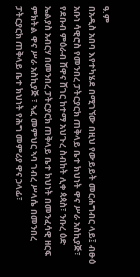ዓ.ም
በአዲስ አበባ እየተካሄደ በሚገኘው በዚህ የውይይት መርሐግብር ላይ፤ ብፁዕ አቡነ ሳዊሮስ የመንበረ ፓትርያርክ ጠቅላይ ቤተ ክህነት ዋና ሥራ አስኪያጅ፣ የደቡብ ምዕራብ ሸዋና ሸገር ከተማ አህጉረ ስብከት ሊቀ ጳጳስ፣ ንቡረ ዕድ ኤልያስ አብርሃ በመንበረ ፓትርያርክ ጠቅላይ ቤተ ክህነት በመንፈሳዊ ዘርፍ ምክትል ዋና ሥራ አስኪያጅ ፣ ኣፈ መምህር ኣባ ገብረ ሥላሴ በመንበረ ፓትርያርክ ጠቅላይ ቤተ ክህነት የሕግ መምሪያ ዋና ኃላፊ፣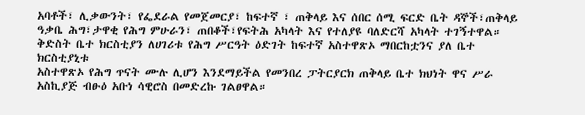አባቶች፣ ሊቃውንት፣ የፌደራል የመጀመርያ፣ ከፍተኛ ፣ ጠቅላይ እና ሰበር ሰሚ ፍርድ ቤት ዳኞች፣ጠቅላይ ዓቃቤ ሕግ፣ታዋቂ የሕግ ምሁራን፣ ጠበቆች፣የፍትሕ አካላት እና የተለያዩ ባለድርሻ አካላት ተገኝተዋል።
ቅድስት ቤተ ክርስቲያን ለሀገሪቱ የሕግ ሥርዓት ዕድገት ከፍተኛ አስተዋጽኦ ማበርከቷንና ያለ ቤተ ክርስቲያኒቱ
አስተዋጽኦ የሕግ ጥናት ሙሉ ሊሆን እንደማይችል የመንበረ ፓትርያርክ ጠቅላይ ቤተ ክህነት ዋና ሥራ አስኪያጅ ብፁዕ አቡነ ሳዊሮስ በመድረኩ ገልፀዋል።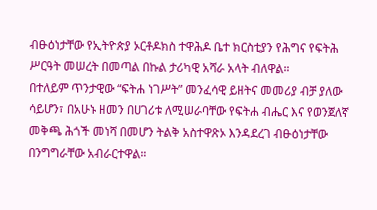ብፁዕነታቸው የኢትዮጵያ ኦርቶዶክስ ተዋሕዶ ቤተ ክርስቲያን የሕግና የፍትሕ ሥርዓት መሠረት በመጣል በኩል ታሪካዊ አሻራ አላት ብለዋል።
በተለይም ጥንታዊው “ፍትሐ ነገሥት” መንፈሳዊ ይዘትና መመሪያ ብቻ ያለው ሳይሆን፣ በአሁኑ ዘመን በሀገሪቱ ለሚሠራባቸው የፍትሐ ብሔር እና የወንጀለኛ መቅጫ ሕጎች መነሻ በመሆን ትልቅ አስተዋጽኦ እንዳደረገ ብፁዕነታቸው በንግግራቸው አብራርተዋል።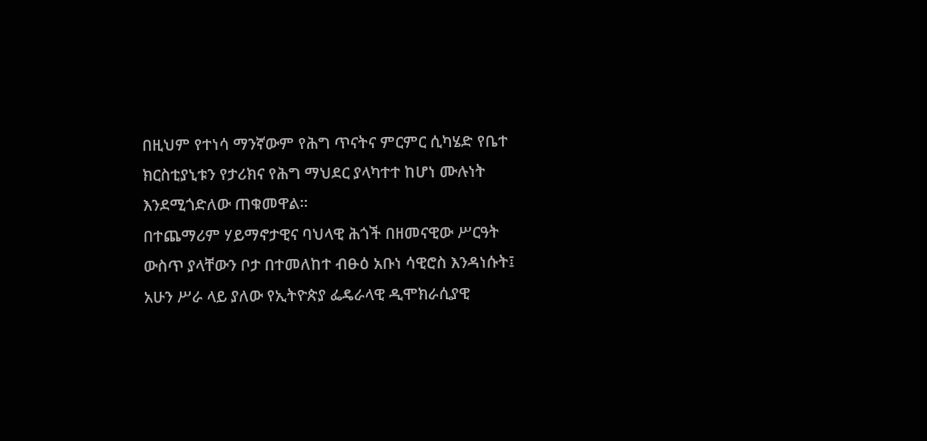በዚህም የተነሳ ማንኛውም የሕግ ጥናትና ምርምር ሲካሄድ የቤተ ክርስቲያኒቱን የታሪክና የሕግ ማህደር ያላካተተ ከሆነ ሙሉነት እንደሚጎድለው ጠቁመዋል።
በተጨማሪም ሃይማኖታዊና ባህላዊ ሕጎች በዘመናዊው ሥርዓት ውስጥ ያላቸውን ቦታ በተመለከተ ብፁዕ አቡነ ሳዊሮስ እንዳነሱት፤ አሁን ሥራ ላይ ያለው የኢትዮጵያ ፌዴራላዊ ዲሞክራሲያዊ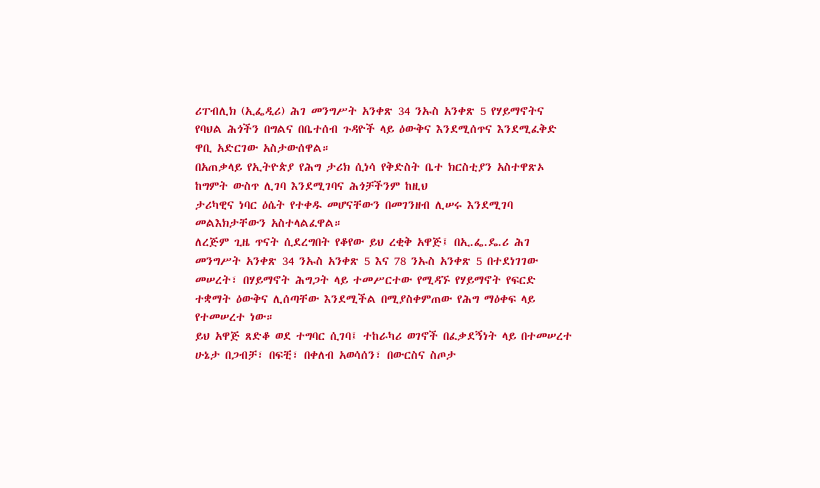ሪፐብሊክ (ኢፌዲሪ) ሕገ መንግሥት አንቀጽ 34 ንኡስ አንቀጽ 5 የሃይማኖትና የባህል ሕጎችን በግልና በቤተሰብ ጉዳዮች ላይ ዕውቅና እንደሚሰጥና እንደሚፈቅድ ዋቢ አድርገው አስታውሰዋል።
በአጠቃላይ የኢትዮጵያ የሕግ ታሪክ ሲነሳ የቅድስት ቤተ ክርስቲያን አስተዋጽኦ ከግምት ውስጥ ሊገባ እንደሚገባና ሕጎቻችንም ከዚህ
ታሪካዊና ነባር ዕሴት የተቀዱ መሆናቸውን በመገንዘብ ሊሠሩ እንደሚገባ መልእክታቸውን አስተላልፈዋል።
ለረጅም ጊዜ ጥናት ሲደረግበት የቆየው ይህ ረቂቅ አዋጅ፤ በኢ.ፌ.ዴ.ሪ ሕገ መንግሥት አንቀጽ 34 ንኡስ አንቀጽ 5 እና 78 ንኡስ አንቀጽ 5 በተደነገገው መሠረት፣ በሃይማኖት ሕግጋት ላይ ተመሥርተው የሚዳኙ የሃይማኖት የፍርድ ተቋማት ዕውቅና ሊሰጣቸው እንደሚችል በሚያስቀምጠው የሕግ ማዕቀፍ ላይ የተመሠረተ ነው።
ይህ አዋጅ ጸድቆ ወደ ተግባር ሲገባ፤ ተከራካሪ ወገኖች በፈቃደኝነት ላይ በተመሠረተ ሁኔታ በጋብቻ፣ በፍቺ፣ በቀለብ አወሳሰን፣ በውርስና ስጦታ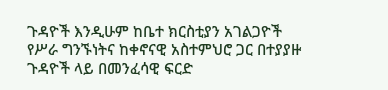ጉዳዮች እንዲሁም ከቤተ ክርስቲያን አገልጋዮች የሥራ ግንኙነትና ከቀኖናዊ አስተምህሮ ጋር በተያያዙ ጉዳዮች ላይ በመንፈሳዊ ፍርድ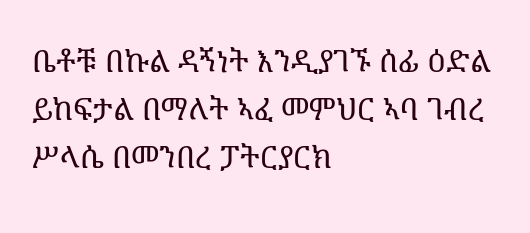ቤቶቹ በኩል ዳኝነት እንዲያገኙ ሰፊ ዕድል ይከፍታል በማለት ኣፈ መምህር ኣባ ገብረ ሥላሴ በመንበረ ፓትርያርክ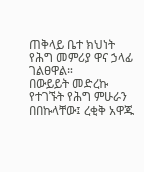ጠቅላይ ቤተ ክህነት የሕግ መምሪያ ዋና ኃላፊ ገልፀዋል።
በውይይት መድረኩ የተገኙት የሕግ ምሁራን በበኩላቸው፤ ረቂቅ አዋጁ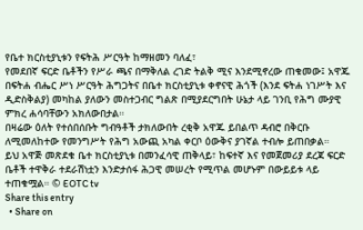የቤተ ክርስቲያኒቱን የፍትሕ ሥርዓት ከማዘመን ባለፈ፣
የመደበኛ ፍርድ ቤቶችን የሥራ ጫና በማቅለል ረገድ ትልቅ ሚና እንደሚኖረው ጠቁመው፤ አዋጁ በፍትሐ ብሔር ሥነ ሥርዓት ሕግጋትና በቤተ ክርስቲያኒቱ ቀኖናዊ ሕጎች (እንደ ፍትሐ ነገሥት እና ዲድስቅልያ) መካከል ያለውን መስተጋብር ግልጽ በሚያደርግበት ሁኔታ ላይ ገንቢ የሕግ ሙያዊ ምክረ ሐሳባቸውን አክለውበታል።
በዛሬው ዕለት የተሰበሰቡት ግብዓቶች ታክለውበት ረቂቅ አዋጁ ይበልጥ ዳብሮ በቅርቡ ለሚመለከተው የመንግሥት የሕግ አውጪ አካል ቀርቦ ዕውቅና ያገኛል ተብሎ ይጠበቃል።
ይህ አዋጅ መጽደቁ ቤተ ክርስቲያኒቱ በመንፈሳዊ ጠቅላይ፣ ከፍተኛ እና የመጀመሪያ ደረጃ ፍርድ ቤቶች ተዋቅራ ተደራሽነቷን እንድታሰፋ ሕጋዊ መሠረት የሚጥል መሆኑም በውይይቱ ላይ ተጠቁሟል። © EOTC tv
Share this entry
  • Share on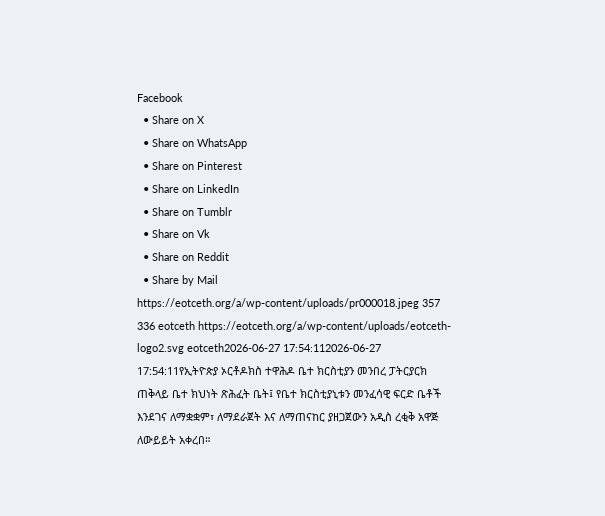Facebook
  • Share on X
  • Share on WhatsApp
  • Share on Pinterest
  • Share on LinkedIn
  • Share on Tumblr
  • Share on Vk
  • Share on Reddit
  • Share by Mail
https://eotceth.org/a/wp-content/uploads/pr000018.jpeg 357 336 eotceth https://eotceth.org/a/wp-content/uploads/eotceth-logo2.svg eotceth2026-06-27 17:54:112026-06-27 17:54:11የኢትዮጵያ ኦርቶዶክስ ተዋሕዶ ቤተ ክርስቲያን መንበረ ፓትርያርክ ጠቅላይ ቤተ ክህነት ጽሕፈት ቤት፤ የቤተ ክርስቲያኒቱን መንፈሳዊ ፍርድ ቤቶች እንደገና ለማቋቋም፣ ለማደራጀት እና ለማጠናከር ያዘጋጀውን አዲስ ረቂቅ አዋጅ ለውይይት አቀረበ።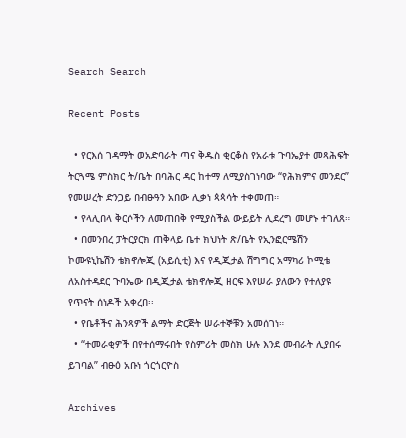Search Search

Recent Posts

  • የርእሰ ገዳማት ወአድባራት ጣና ቅዱስ ቂርቆስ የአራቱ ጉባኤያተ መጻሕፍት ትርጓሜ ምስክር ት/ቤት በባሕር ዳር ከተማ ለሚያስገነባው “የሕክምና መንደር” የመሠረት ድንጋይ በብፁዓን አበው ሊቃነ ጳጳሳት ተቀመጠ።
  • የላሊበላ ቅርሶችን ለመጠበቅ የሚያስችል ውይይት ሊደረግ መሆኑ ተገለጸ።
  • በመንበረ ፓትርያርክ ጠቅላይ ቤተ ክህነት ጽ/ቤት የኢንፎርሜሽን ኮሙዩኒኬሽን ቴክኖሎጂ (አይሲቲ) እና የዲጂታል ሽግግር አማካሪ ኮሚቴ ለአስተዳደር ጉባኤው በዲጂታል ቴክኖሎጂ ዘርፍ እየሠራ ያለውን የተለያዩ የጥናት ሰነዶች አቀረበ፡፡
  • የቤቶችና ሕንጻዎች ልማት ድርጅት ሠራተኞቹን አመሰገነ።
  • “ተመራቂዎች በየተሰማሩበት የስምሪት መስክ ሁሉ እንደ መብራት ሊያበሩ ይገባል” ብፁዕ አቡነ ጎርጎርዮስ

Archives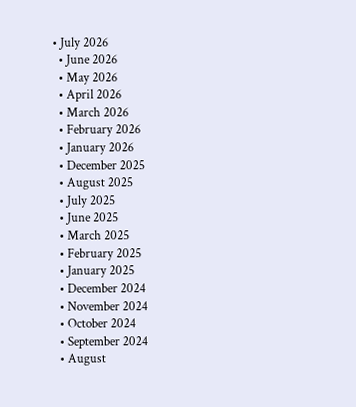• July 2026
  • June 2026
  • May 2026
  • April 2026
  • March 2026
  • February 2026
  • January 2026
  • December 2025
  • August 2025
  • July 2025
  • June 2025
  • March 2025
  • February 2025
  • January 2025
  • December 2024
  • November 2024
  • October 2024
  • September 2024
  • August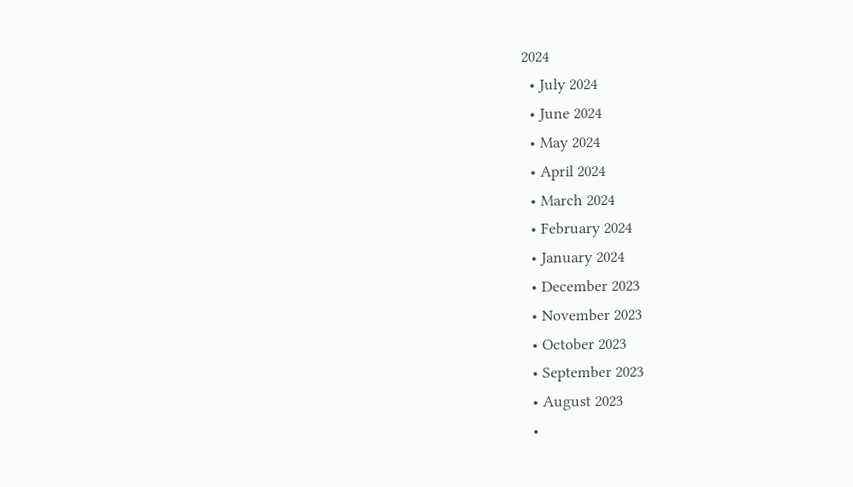2024
  • July 2024
  • June 2024
  • May 2024
  • April 2024
  • March 2024
  • February 2024
  • January 2024
  • December 2023
  • November 2023
  • October 2023
  • September 2023
  • August 2023
  •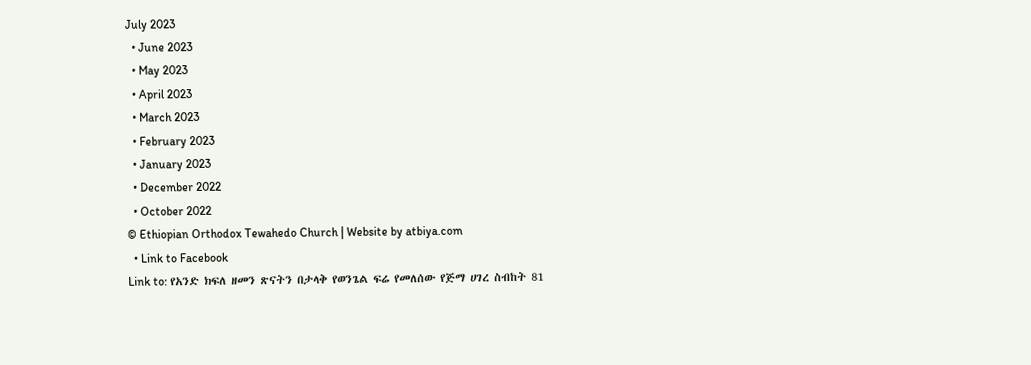July 2023
  • June 2023
  • May 2023
  • April 2023
  • March 2023
  • February 2023
  • January 2023
  • December 2022
  • October 2022
© Ethiopian Orthodox Tewahedo Church | Website by atbiya.com
  • Link to Facebook
Link to: የአንድ ክፍለ ዘመን ጽናትን በታላቅ የወንጌል ፍሬ የመለሰው የጅማ ሀገረ ስብከት 81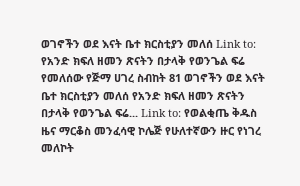ወገኖችን ወደ እናት ቤተ ክርስቲያን መለሰ Link to: የአንድ ክፍለ ዘመን ጽናትን በታላቅ የወንጌል ፍሬ የመለሰው የጅማ ሀገረ ስብከት 81 ወገኖችን ወደ እናት ቤተ ክርስቲያን መለሰ የአንድ ክፍለ ዘመን ጽናትን በታላቅ የወንጌል ፍሬ... Link to: የወልቂጤ ቅዱስ ዜና ማርቆስ መንፈሳዊ ኮሌጅ የሁለተኛውን ዙር የነገረ መለኮት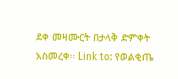ደቀ መዛሙርት በታላቅ ድምቀት አስመረቀ። Link to: የወልቂጤ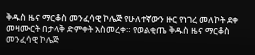ቅዱስ ዜና ማርቆስ መንፈሳዊ ኮሌጅ የሁለተኛውን ዙር የነገረ መለኮት ደቀ መዛሙርት በታላቅ ድምቀት አስመረቀ። የወልቂጤ ቅዱስ ዜና ማርቆስ መንፈሳዊ ኮሌጅ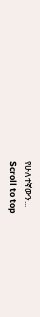የሁለተኛውን...
Scroll to top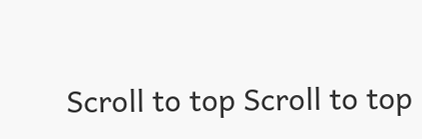Scroll to top Scroll to top